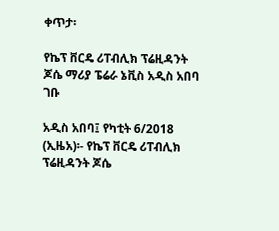ቀጥታ፡

የኬፕ ቨርዴ ሪፐብሊክ ፕሬዚዳንት ጆሴ ማሪያ ፔሬራ ኔቪስ አዲስ አበባ ገቡ

አዲስ አበባ፤ የካቲት 6/2018 (ኢዜአ)፡- የኬፕ ቨርዴ ሪፐብሊክ ፕሬዚዳንት ጆሴ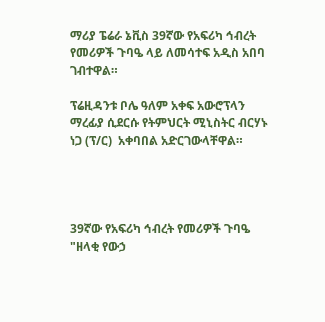ማሪያ ፔሬራ ኔቪስ 39ኛው የአፍሪካ ኅብረት የመሪዎች ጉባዔ ላይ ለመሳተፍ አዲስ አበባ ገብተዋል።

ፕሬዚዳንቱ ቦሌ ዓለም አቀፍ አውሮፕላን ማረፊያ ሲደርሱ የትምህርት ሚኒስትር ብርሃኑ ነጋ (ፕ/ር)  አቀባበል አድርገውላቸዋል።




39ኛው የአፍሪካ ኅብረት የመሪዎች ጉባዔ "ዘላቂ የውኃ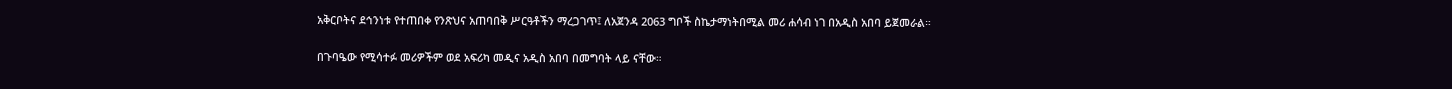አቅርቦትና ደኅንነቱ የተጠበቀ የንጽህና አጠባበቅ ሥርዓቶችን ማረጋገጥ፤ ለአጀንዳ 2063 ግቦች ስኬታማነትበሚል መሪ ሐሳብ ነገ በአዲስ አበባ ይጀመራል።

በጉባዔው የሚሳተፉ መሪዎችም ወደ አፍሪካ መዲና አዲስ አበባ በመግባት ላይ ናቸው።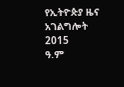የኢትዮጵያ ዜና አገልግሎት
2015
ዓ.ም